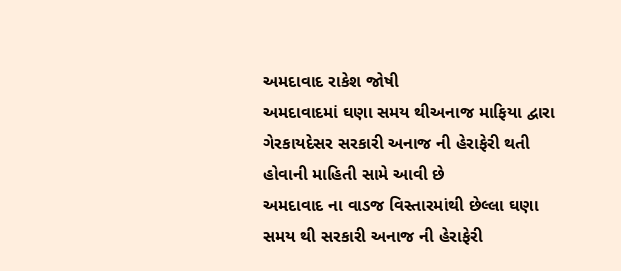અમદાવાદ રાકેશ જોષી
અમદાવાદમાં ઘણા સમય થીઅનાજ માફિયા દ્વારા ગેરકાયદેસર સરકારી અનાજ ની હેરાફેરી થતી હોવાની માહિતી સામે આવી છે
અમદાવાદ ના વાડજ વિસ્તારમાંથી છેલ્લા ઘણા સમય થી સરકારી અનાજ ની હેરાફેરી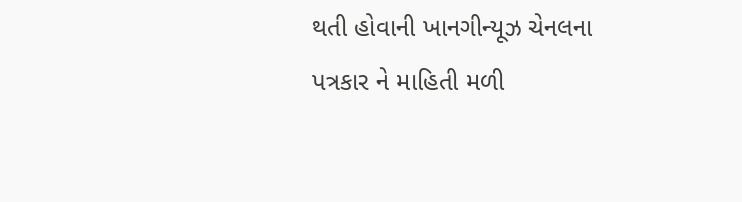થતી હોવાની ખાનગીન્યૂઝ ચેનલના પત્રકાર ને માહિતી મળી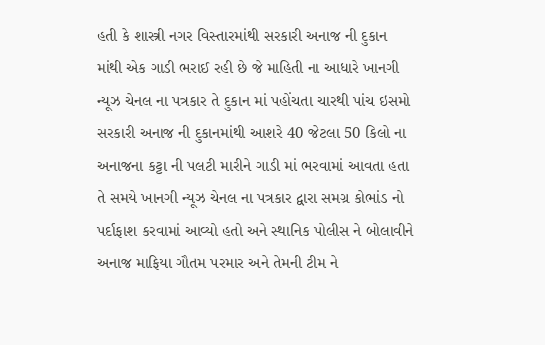હતી કે શાસ્ત્રી નગર વિસ્તારમાંથી સરકારી અનાજ ની દુકાન માંથી એક ગાડી ભરાઈ રહી છે જે માહિતી ના આધારે ખાનગી ન્યૂઝ ચેનલ ના પત્રકાર તે દુકાન માં પહોંચતા ચારથી પાંચ ઇસમો સરકારી અનાજ ની દુકાનમાંથી આશરે 40 જેટલા 50 કિલો ના અનાજના કટ્ટા ની પલટી મારીને ગાડી માં ભરવામાં આવતા હતા તે સમયે ખાનગી ન્યૂઝ ચેનલ ના પત્રકાર દ્વારા સમગ્ર કોભાંડ નો પર્દાફાશ કરવામાં આવ્યો હતો અને સ્થાનિક પોલીસ ને બોલાવીને અનાજ માફિયા ગૌતમ પરમાર અને તેમની ટીમ ને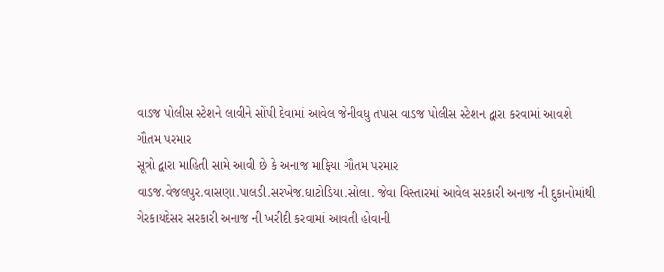વાડજ પોલીસ સ્ટેશને લાવીને સોંપી દેવામાં આવેલ જેનીવધુ તપાસ વાડજ પોલીસ સ્ટેશન દ્વારા કરવામાં આવશે
ગૌતમ પરમાર
સૂત્રો દ્વારા માહિતી સામે આવી છે કે અનાજ માફિયા ગૌતમ પરમાર વાડજ.વેજલપુર.વાસણા.પાલડી.સરખેજ.ઘાટોડિયા.સોલા. જેવા વિસ્તારમાં આવેલ સરકારી અનાજ ની દુકાનોમાંથી ગેરકાયદેસર સરકારી અનાજ ની ખરીદી કરવામાં આવતી હોવાની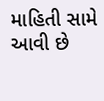માહિતી સામે આવી છે